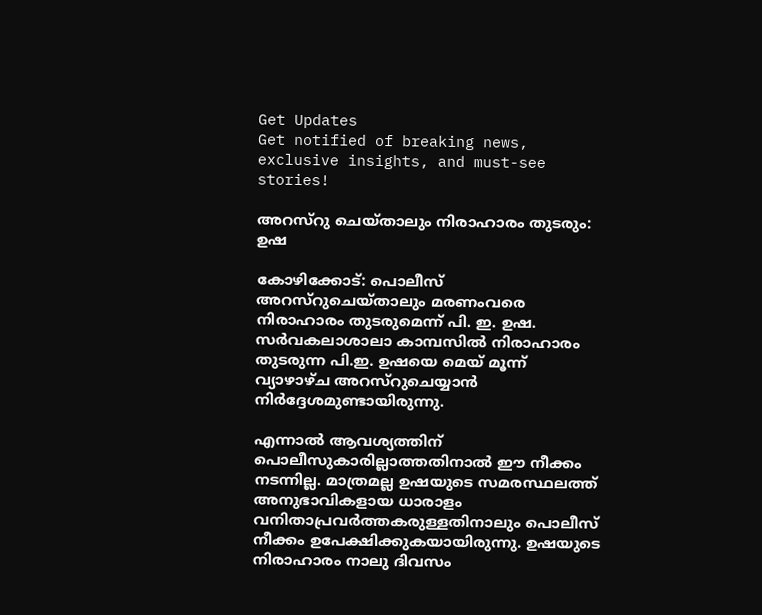Get Updates
Get notified of breaking news, exclusive insights, and must-see stories!

അറസ്റു ചെയ്താലും നിരാഹാരം തുടരും: ഉഷ

കോഴിക്കോട്: പൊലീസ് അറസ്റുചെയ്താലും മരണംവരെ നിരാഹാരം തുടരുമെന്ന് പി. ഇ. ഉഷ. സര്‍വകലാശാലാ കാമ്പസില്‍ നിരാഹാരം തുടരുന്ന പി.ഇ. ഉഷയെ മെയ് മൂന്ന് വ്യാഴാഴ്ച അറസ്റുചെയ്യാന്‍ നിര്‍ദ്ദേശമുണ്ടായിരുന്നു.

എന്നാല്‍ ആവശ്യത്തിന് പൊലീസുകാരില്ലാത്തതിനാല്‍ ഈ നീക്കം നടന്നില്ല. മാത്രമല്ല ഉഷയുടെ സമരസ്ഥലത്ത് അനുഭാവികളായ ധാരാളം വനിതാപ്രവര്‍ത്തകരുള്ളതിനാലും പൊലീസ് നീക്കം ഉപേക്ഷിക്കുകയായിരുന്നു. ഉഷയുടെ നിരാഹാരം നാലു ദിവസം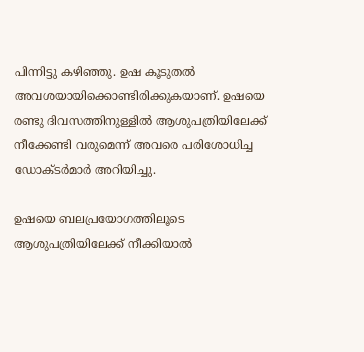പിന്നിട്ടു കഴിഞ്ഞു. ഉഷ കൂടുതല്‍ അവശയായിക്കൊണ്ടിരിക്കുകയാണ്. ഉഷയെ രണ്ടു ദിവസത്തിനുള്ളില്‍ ആശുപത്രിയിലേക്ക് നീക്കേണ്ടി വരുമെന്ന് അവരെ പരിശോധിച്ച ഡോക്ടര്‍മാര്‍ അറിയിച്ചു.

ഉഷയെ ബലപ്രയോഗത്തിലൂടെ ആശുപത്രിയിലേക്ക് നീക്കിയാല്‍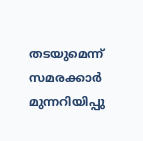തടയുമെന്ന് സമരക്കാര്‍ മുന്നറിയിപ്പു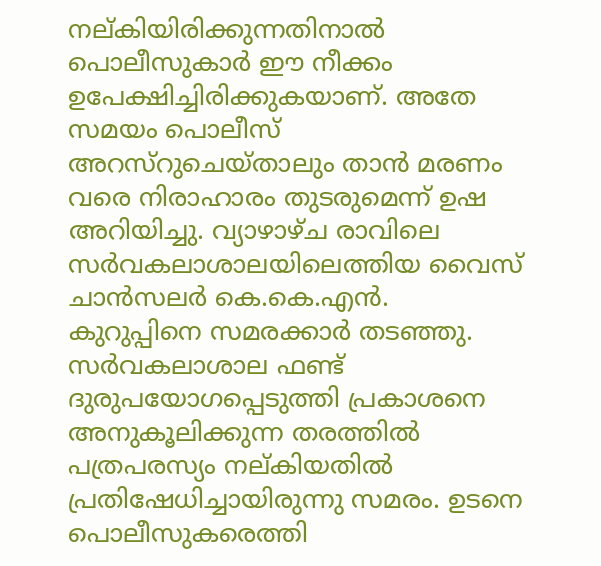നല്കിയിരിക്കുന്നതിനാല്‍ പൊലീസുകാര്‍ ഈ നീക്കം ഉപേക്ഷിച്ചിരിക്കുകയാണ്. അതേ സമയം പൊലീസ് അറസ്റുചെയ്താലും താന്‍ മരണം വരെ നിരാഹാരം തുടരുമെന്ന് ഉഷ അറിയിച്ചു. വ്യാഴാഴ്ച രാവിലെ സര്‍വകലാശാലയിലെത്തിയ വൈസ് ചാന്‍സലര്‍ കെ.കെ.എന്‍. കുറുപ്പിനെ സമരക്കാര്‍ തടഞ്ഞു. സര്‍വകലാശാല ഫണ്ട് ദുരുപയോഗപ്പെടുത്തി പ്രകാശനെ അനുകൂലിക്കുന്ന തരത്തില്‍ പത്രപരസ്യം നല്കിയതില്‍ പ്രതിഷേധിച്ചായിരുന്നു സമരം. ഉടനെ പൊലീസുകരെത്തി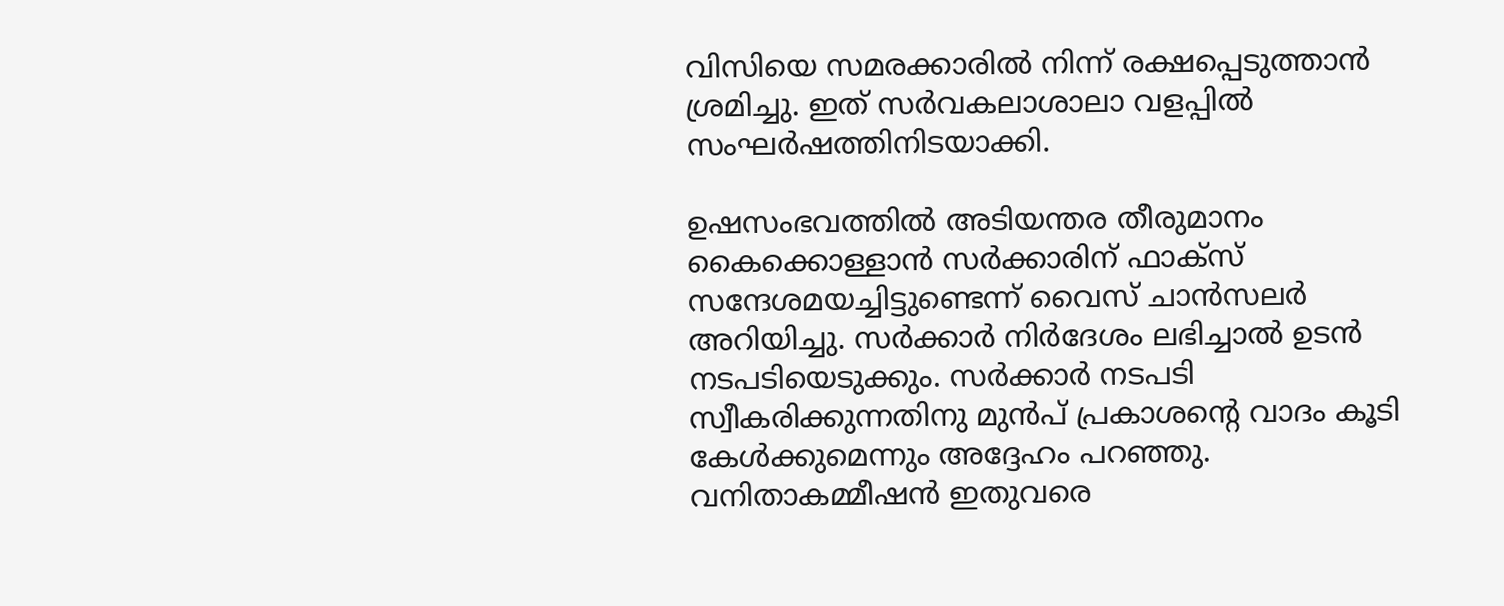വിസിയെ സമരക്കാരില്‍ നിന്ന് രക്ഷപ്പെടുത്താന്‍ ശ്രമിച്ചു. ഇത് സര്‍വകലാശാലാ വളപ്പില്‍ സംഘര്‍ഷത്തിനിടയാക്കി.

ഉഷസംഭവത്തില്‍ അടിയന്തര തീരുമാനം കൈക്കൊള്ളാന്‍ സര്‍ക്കാരിന് ഫാക്സ് സന്ദേശമയച്ചിട്ടുണ്ടെന്ന് വൈസ് ചാന്‍സലര്‍ അറിയിച്ചു. സര്‍ക്കാര്‍ നിര്‍ദേശം ലഭിച്ചാല്‍ ഉടന്‍ നടപടിയെടുക്കും. സര്‍ക്കാര്‍ നടപടി സ്വീകരിക്കുന്നതിനു മുന്‍പ് പ്രകാശന്റെ വാദം കൂടി കേള്‍ക്കുമെന്നും അദ്ദേഹം പറഞ്ഞു. വനിതാകമ്മീഷന്‍ ഇതുവരെ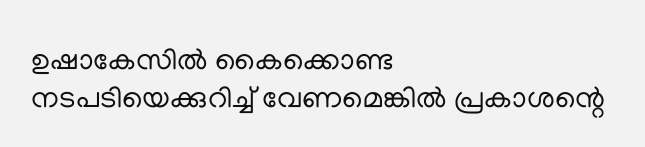ഉഷാകേസില്‍ കൈക്കൊണ്ട നടപടിയെക്കുറിച്ച് വേണമെങ്കില്‍ പ്രകാശന്റെ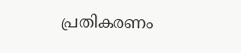പ്രതികരണം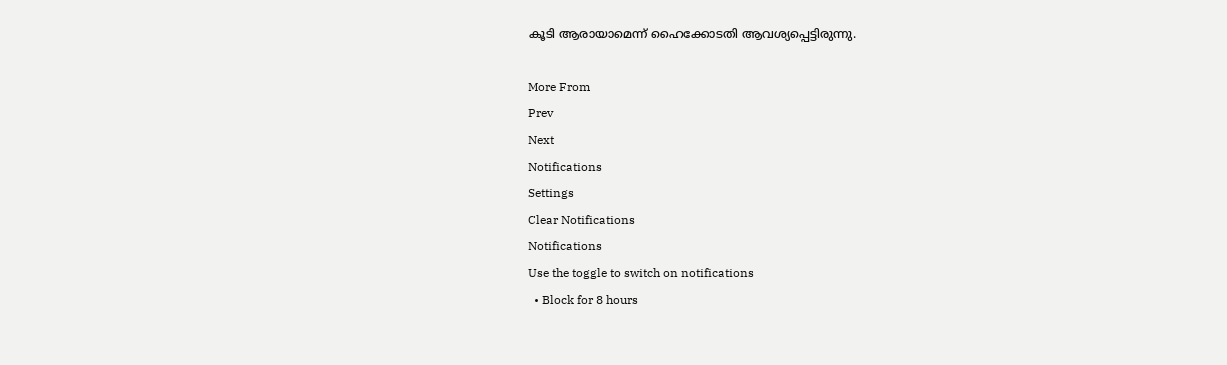കൂടി ആരായാമെന്ന് ഹൈക്കോടതി ആവശ്യപ്പെട്ടിരുന്നു.

More From
Prev
Next
Notifications
Settings
Clear Notifications
Notifications
Use the toggle to switch on notifications
  • Block for 8 hours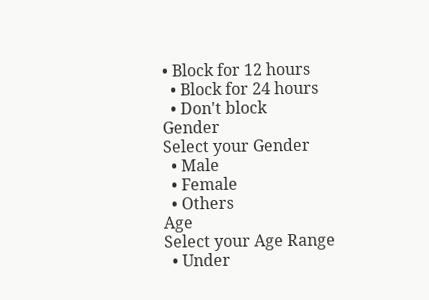• Block for 12 hours
  • Block for 24 hours
  • Don't block
Gender
Select your Gender
  • Male
  • Female
  • Others
Age
Select your Age Range
  • Under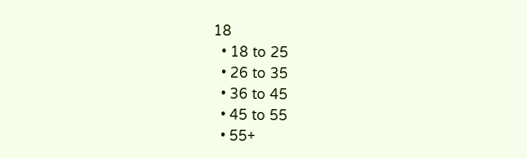18
  • 18 to 25
  • 26 to 35
  • 36 to 45
  • 45 to 55
  • 55+